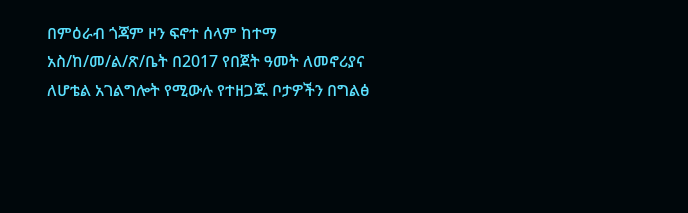በምዕራብ ጎጃም ዞን ፍኖተ ሰላም ከተማ አስ/ከ/መ/ል/ጽ/ቤት በ2017 የበጀት ዓመት ለመኖሪያና ለሆቴል አገልግሎት የሚውሉ የተዘጋጁ ቦታዎችን በግልፅ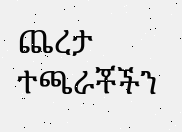ጨረታ ተጫራቾችን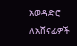አወዳድሮ ለአሸናፊዎች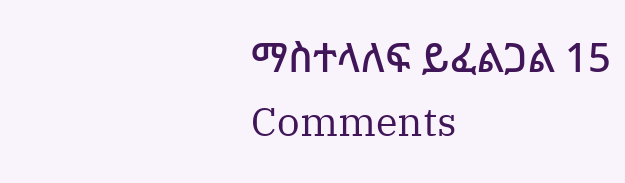ማስተላለፍ ይፈልጋል 15 Comments